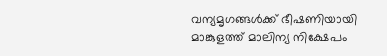വന്യമൃഗങ്ങൾക്ക് ഭീഷണിയായി മാങ്കുളത്ത് മാലിന്യ നിക്ഷേപം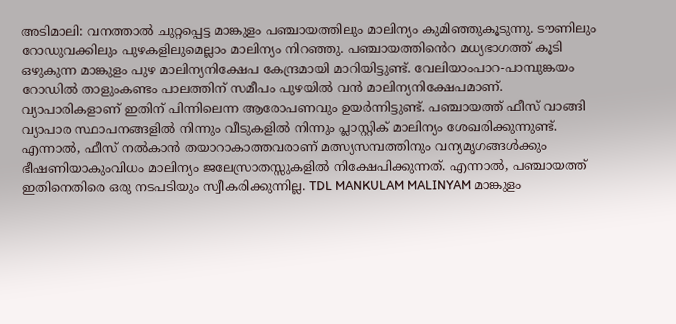അടിമാലി: വനത്താൽ ചുറ്റപ്പെട്ട മാങ്കുളം പഞ്ചായത്തിലും മാലിന്യം കുമിഞ്ഞുകൂടുന്നു. ടൗണിലും റോഡുവക്കിലും പുഴകളിലുമെല്ലാം മാലിന്യം നിറഞ്ഞു. പഞ്ചായത്തിൻെറ മധ്യഭാഗത്ത് കൂടി ഒഴുകുന്ന മാങ്കുളം പുഴ മാലിന്യനിക്ഷേപ കേന്ദ്രമായി മാറിയിട്ടുണ്ട്. വേലിയാംപാറ-പാമ്പുങ്കയം റോഡിൽ താളുംകണ്ടം പാലത്തിന് സമീപം പുഴയിൽ വൻ മാലിന്യനിക്ഷേപമാണ്. വ്യാപാരികളാണ് ഇതിന് പിന്നിലെന്ന ആരോപണവും ഉയർന്നിട്ടുണ്ട്. പഞ്ചായത്ത് ഫീസ് വാങ്ങി വ്യാപാര സ്ഥാപനങ്ങളിൽ നിന്നും വീടുകളിൽ നിന്നും പ്ലാസ്റ്റിക് മാലിന്യം ശേഖരിക്കുന്നുണ്ട്. എന്നാൽ, ഫീസ് നൽകാൻ തയാറാകാത്തവരാണ് മത്സ്യസമ്പത്തിനും വന്യമൃഗങ്ങൾക്കും ഭീഷണിയാകുംവിധം മാലിന്യം ജലേസ്രാതസ്സുകളിൽ നിക്ഷേപിക്കുന്നത്. എന്നാൽ, പഞ്ചായത്ത് ഇതിനെതിരെ ഒരു നടപടിയും സ്വീകരിക്കുന്നില്ല. TDL MANKULAM MALINYAM മാങ്കുളം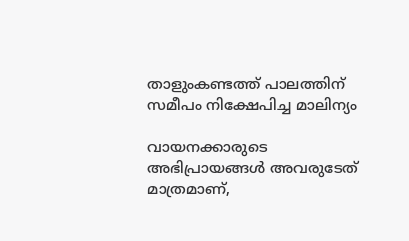താളുംകണ്ടത്ത് പാലത്തിന് സമീപം നിക്ഷേപിച്ച മാലിന്യം

വായനക്കാരുടെ അഭിപ്രായങ്ങള്‍ അവരുടേത് മാത്രമാണ്,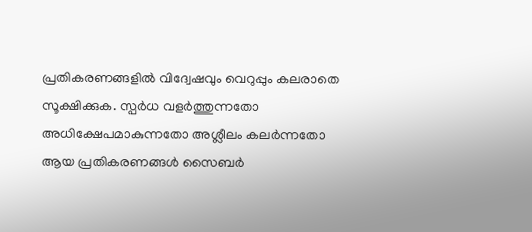പ്രതികരണങ്ങളിൽ വിദ്വേഷവും വെറുപ്പും കലരാതെ സൂക്ഷിക്കുക. സ്പർധ വളർത്തുന്നതോ അധിക്ഷേപമാകുന്നതോ അശ്ലീലം കലർന്നതോ ആയ പ്രതികരണങ്ങൾ സൈബർ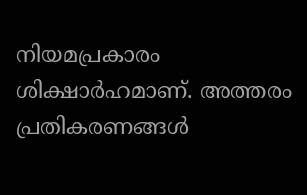നിയമപ്രകാരം ശിക്ഷാർഹമാണ്. അത്തരം പ്രതികരണങ്ങൾ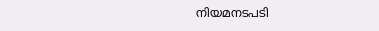നിയമനടപടി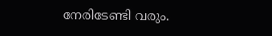നേരിടേണ്ടി വരും.